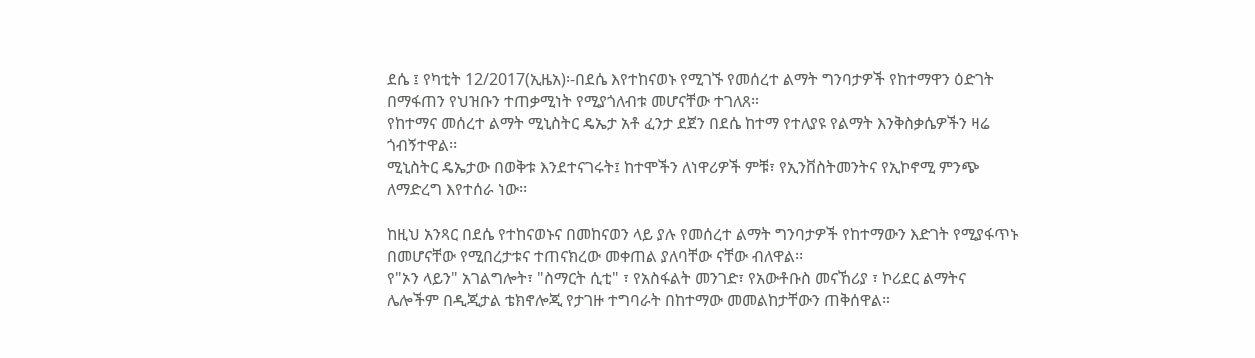ደሴ ፤ የካቲት 12/2017(ኢዜአ)፡-በደሴ እየተከናወኑ የሚገኙ የመሰረተ ልማት ግንባታዎች የከተማዋን ዕድገት በማፋጠን የህዝቡን ተጠቃሚነት የሚያጎለብቱ መሆናቸው ተገለጸ።
የከተማና መሰረተ ልማት ሚኒስትር ዴኤታ አቶ ፈንታ ደጀን በደሴ ከተማ የተለያዩ የልማት እንቅስቃሴዎችን ዛሬ ጎብኝተዋል፡፡
ሚኒስትር ዴኤታው በወቅቱ እንደተናገሩት፤ ከተሞችን ለነዋሪዎች ምቹ፣ የኢንቨስትመንትና የኢኮኖሚ ምንጭ ለማድረግ እየተሰራ ነው፡፡

ከዚህ አንጻር በደሴ የተከናወኑና በመከናወን ላይ ያሉ የመሰረተ ልማት ግንባታዎች የከተማውን እድገት የሚያፋጥኑ በመሆናቸው የሚበረታቱና ተጠናክረው መቀጠል ያለባቸው ናቸው ብለዋል፡፡
የ"ኦን ላይን" አገልግሎት፣ "ስማርት ሲቲ" ፣ የአስፋልት መንገድ፣ የአውቶቡስ መናኸሪያ ፣ ኮሪደር ልማትና ሌሎችም በዲጂታል ቴክኖሎጂ የታገዙ ተግባራት በከተማው መመልከታቸውን ጠቅሰዋል።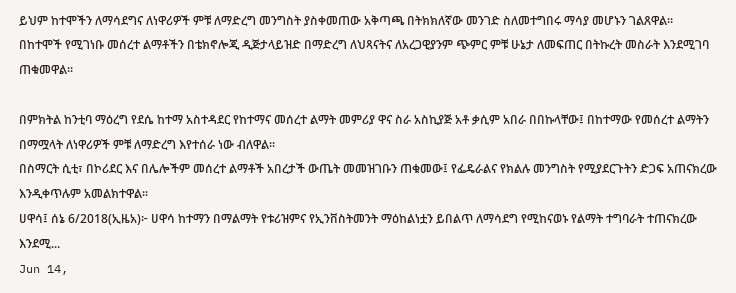ይህም ከተሞችን ለማሳደግና ለነዋሪዎች ምቹ ለማድረግ መንግስት ያስቀመጠው አቅጣጫ በትክክለኛው መንገድ ስለመተግበሩ ማሳያ መሆኑን ገልጸዋል።
በከተሞች የሚገነቡ መሰረተ ልማቶችን በቴክኖሎጂ ዲጅታላይዝድ በማድረግ ለህጻናትና ለአረጋዊያንም ጭምር ምቹ ሁኔታ ለመፍጠር በትኩረት መስራት እንደሚገባ ጠቁመዋል፡፡

በምክትል ከንቲባ ማዕረግ የደሴ ከተማ አስተዳደር የከተማና መሰረተ ልማት መምሪያ ዋና ስራ አስኪያጅ አቶ ቃሲም አበራ በበኩላቸው፤ በከተማው የመሰረተ ልማትን በማሟላት ለነዋሪዎች ምቹ ለማድረግ እየተሰራ ነው ብለዋል፡፡
በስማርት ሲቲ፣ በኮሪደር እና በሌሎችም መሰረተ ልማቶች አበረታች ውጤት መመዝገቡን ጠቁመው፤ የፌዴራልና የክልሉ መንግስት የሚያደርጉትን ድጋፍ አጠናክረው እንዲቀጥሉም አመልክተዋል።
ሀዋሳ፤ ሰኔ 6/2018(ኢዜአ)፦ ሀዋሳ ከተማን በማልማት የቱሪዝምና የኢንቨስትመንት ማዕከልነቷን ይበልጥ ለማሳደግ የሚከናወኑ የልማት ተግባራት ተጠናክረው እንደሚ...
Jun 14,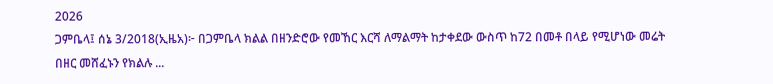2026
ጋምቤላ፤ ሰኔ 3/2018(ኢዜአ)፦ በጋምቤላ ክልል በዘንድሮው የመኸር እርሻ ለማልማት ከታቀደው ውስጥ ከ72 በመቶ በላይ የሚሆነው መሬት በዘር መሸፈኑን የክልሉ ...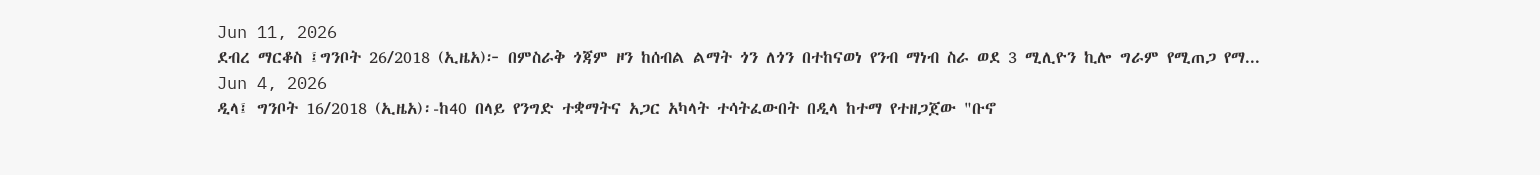Jun 11, 2026
ደብረ ማርቆስ ፤ግንቦት 26/2018 (ኢዜአ)፦ በምስራቅ ጎጃም ዞን ከሰብል ልማት ጎን ለጎን በተከናወነ የንብ ማነብ ስራ ወደ 3 ሚሊዮን ኪሎ ግራም የሚጠጋ የማ...
Jun 4, 2026
ዲላ፤ ግንቦት 16/2018 (ኢዜአ)፡-ከ40 በላይ የንግድ ተቋማትና አጋር አካላት ተሳትፈውበት በዲላ ከተማ የተዘጋጀው "ቡኖ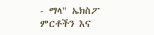- ማላ" ኤክስፖ ምርቶችን እና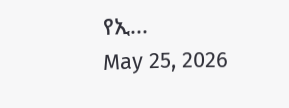የኢ...
May 25, 2026